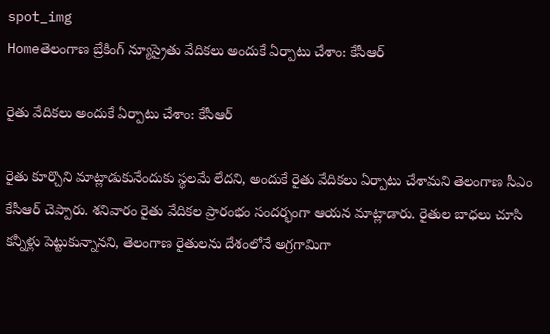spot_img
Homeతెలంగాణ బ్రేకింగ్ న్యూస్రైతు వేదికలు అందుకే ఏర్పాటు చేశాం: కేసీఆర్‌

రైతు వేదికలు అందుకే ఏర్పాటు చేశాం: కేసీఆర్‌

రైతు కూర్చొని మాట్లాడుకునేందుకు స్థలమే లేదని, అందుకే రైతు వేదికలు ఏర్పాటు చేశామని తెలంగాణ సీఎం కేసీఆర్‌ చెప్పారు. శనివారం రైతు వేదికల ప్రారంభం సందర్భంగా ఆయన మాట్లాడారు. రైతుల బాధలు చూసి కన్నీళ్లు పెట్టుకున్నానని, తెలంగాణ రైతులను దేశంలోనే అగ్రగామిగా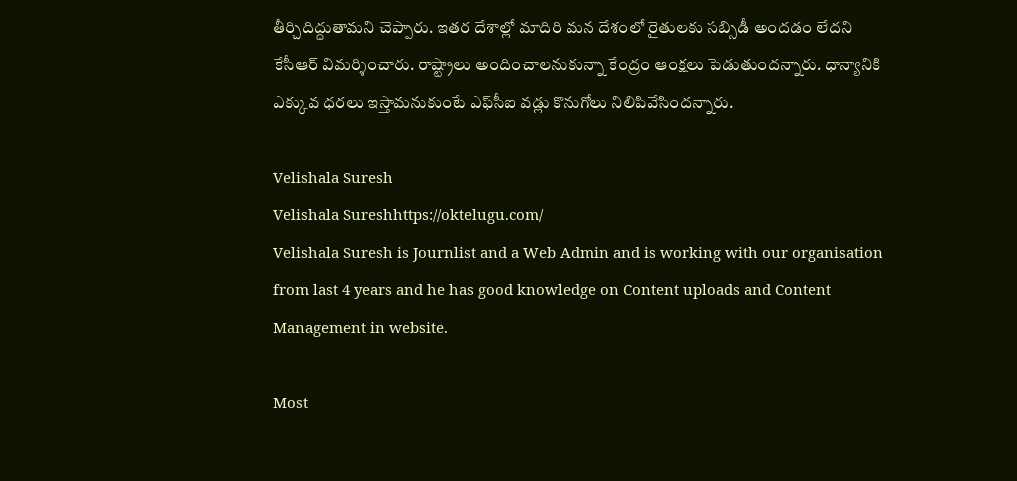తీర్చిదిద్దుతామని చెప్పారు. ఇతర దేశాల్లో మాదిరి మన దేశంలో రైతులకు సబ్సిడీ అందడం లేదని కేసీఆర్‌ విమర్శించారు. రాష్ట్రాలు అందించాలనుకున్నా కేంద్రం ఆంక్షలు పెడుతుందన్నారు. ధాన్యానికి ఎక్కువ ధరలు ఇస్తామనుకుంటే ఎఫ్‌సీఐ వడ్లు కొనుగోలు నిలిపివేసిందన్నారు.

Velishala Suresh
Velishala Sureshhttps://oktelugu.com/
Velishala Suresh is Journlist and a Web Admin and is working with our organisation from last 4 years and he has good knowledge on Content uploads and Content Management in website.

Most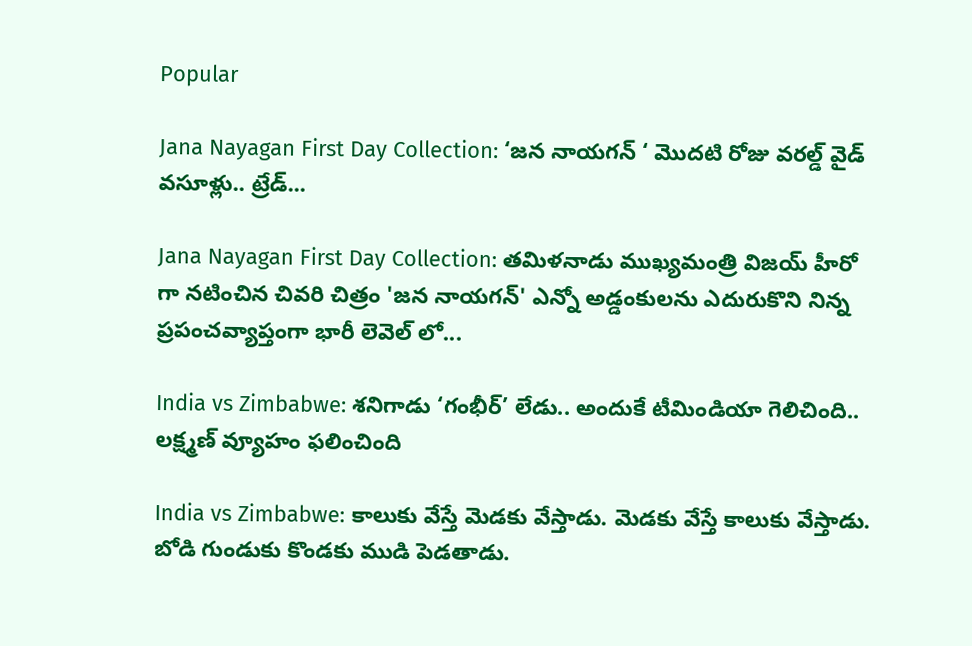Popular

Jana Nayagan First Day Collection: ‘జన నాయగన్ ‘ మొదటి రోజు వరల్డ్ వైడ్ వసూళ్లు.. ట్రేడ్...

Jana Nayagan First Day Collection: తమిళనాడు ముఖ్యమంత్రి విజయ్ హీరో గా నటించిన చివరి చిత్రం 'జన నాయగన్' ఎన్నో అడ్డంకులను ఎదురుకొని నిన్న ప్రపంచవ్యాప్తంగా భారీ లెవెల్ లో...

India vs Zimbabwe: శనిగాడు ‘గంభీర్’ లేడు.. అందుకే టీమిండియా గెలిచింది.. లక్ష్మణ్ వ్యూహం ఫలించింది

India vs Zimbabwe: కాలుకు వేస్తే మెడకు వేస్తాడు. మెడకు వేస్తే కాలుకు వేస్తాడు. బోడి గుండుకు కొండకు ముడి పెడతాడు.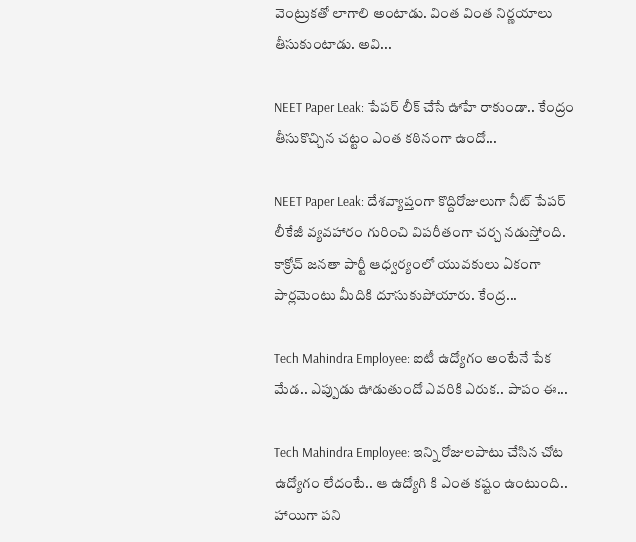వెంట్రుకతో లాగాలి అంటాడు. వింత వింత నిర్ణయాలు తీసుకుంటాడు. అవి...

NEET Paper Leak: పేపర్ లీక్ చేసే ఊహే రాకుండా.. కేంద్రం తీసుకొచ్చిన చట్టం ఎంత కఠినంగా ఉందో...

NEET Paper Leak: దేశవ్యాప్తంగా కొద్దిరోజులుగా నీట్ పేపర్ లీకేజీ వ్యవహారం గురించి విపరీతంగా చర్చ నడుస్తోంది. కాక్రోచ్ జనతా పార్టీ ఆధ్వర్యంలో యువకులు ఏకంగా పార్లమెంటు మీదికి దూసుకుపోయారు. కేంద్ర...

Tech Mahindra Employee: ఐటీ ఉద్యోగం అంటేనే పేక మేడ.. ఎప్పుడు ఊడుతుందో ఎవరికి ఎరుక.. పాపం ఈ...

Tech Mahindra Employee: ఇన్ని రోజులపాటు చేసిన చోట ఉద్యోగం లేదంటే.. ఆ ఉద్యోగి కి ఎంత కష్టం ఉంటుంది.. హాయిగా పని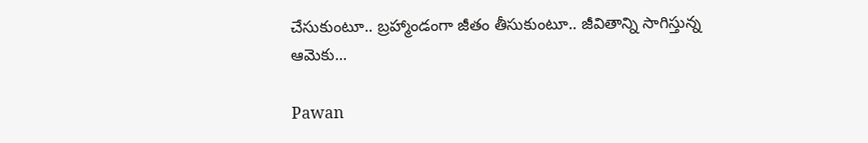చేసుకుంటూ.. బ్రహ్మాండంగా జీతం తీసుకుంటూ.. జీవితాన్ని సాగిస్తున్న ఆమెకు...

Pawan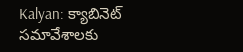Kalyan: క్యాబినెట్ సమావేశాలకు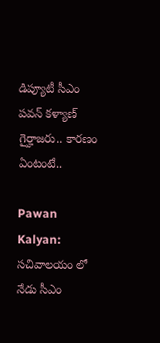డిప్యూటీ సీఎం పవన్ కళ్యాణ్ గైర్హాజరు.. కారణం ఏంటంటే..

Pawan Kalyan: సచివాలయం లో నేడు సీఎం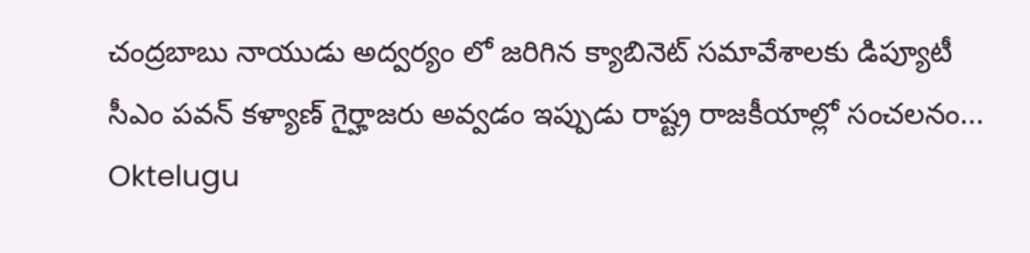చంద్రబాబు నాయుడు అద్వర్యం లో జరిగిన క్యాబినెట్ సమావేశాలకు డిప్యూటీ సీఎం పవన్ కళ్యాణ్ గైర్హాజరు అవ్వడం ఇప్పుడు రాష్ట్ర రాజకీయాల్లో సంచలనం...
Oktelugu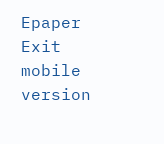Epaper
Exit mobile version